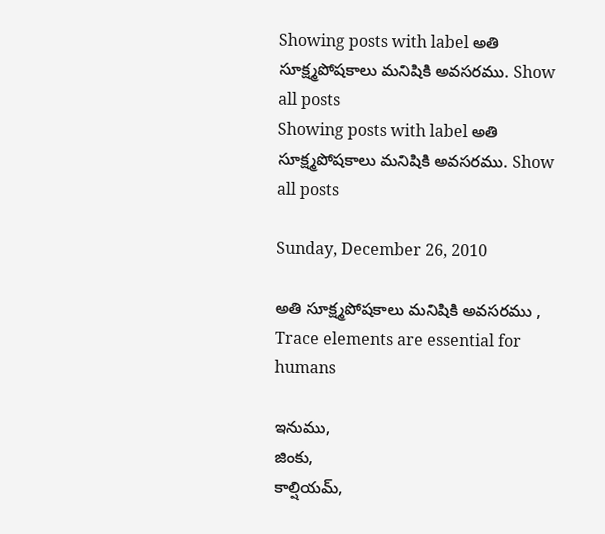Showing posts with label అతి సూక్ష్మపోషకాలు మనిషికి అవసరము. Show all posts
Showing posts with label అతి సూక్ష్మపోషకాలు మనిషికి అవసరము. Show all posts

Sunday, December 26, 2010

అతి సూక్ష్మపోషకాలు మనిషికి అవసరము , Trace elements are essential for humans

ఇనుము,
జింకు,
కాల్షియమ్‌,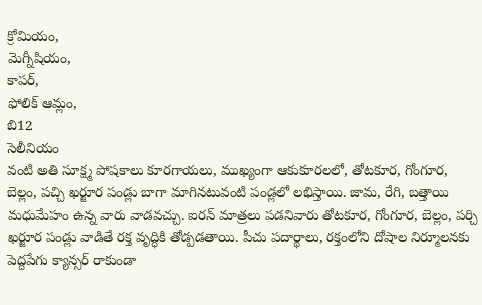క్రోమియం,
మెగ్నీషియం,
కాపర్‌,
ఫోలిక్‌ ఆమ్లం,
బి12
సెలీనియం
వంటి అతి సూక్ష్మ పోషకాలు కూరగాయలు, ముఖ్యంగా ఆకుకూరలలో, తోటకూర, గోంగూర, బెల్లం, పచ్చి ఖర్జూర పండ్లు బాగా మాగినటువంటి పండ్లలో లభిస్తాయి. జామ, రేగి, బత్తాయి మధుమేహం ఉన్న వారు వాడవచ్చు. ఐరన్‌ మాత్రలు పడనివారు తోటకూర, గోంగూర, బెల్లం, పర్చి ఖర్జూర పండ్లు వాడితే రక్త వృద్ధికి తోడ్పడతాయి. పీచు పదార్థాలు, రక్తంలోని దోషాల నిర్మూలనకు పెద్దపేగు క్యాన్సర్‌ రాకుండా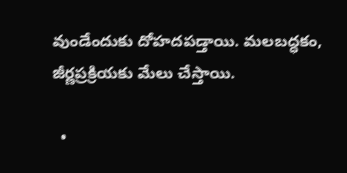వుండేందుకు దోహదపడ్తాయి. మలబద్ధకం, జీర్ణప్రక్రియకు మేలు చేస్తాయి.

  •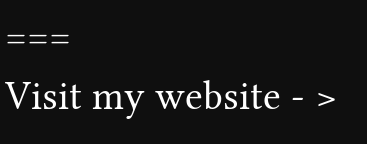===
Visit my website - >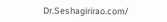Dr.Seshagirirao.com/